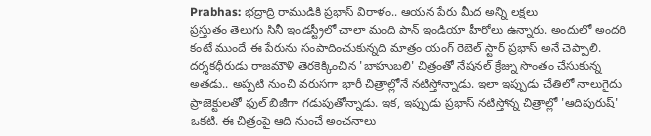Prabhas: భద్రాద్రి రాముడికి ప్రభాస్ విరాళం.. ఆయన పేరు మీద అన్ని లక్షలు
ప్రస్తుతం తెలుగు సినీ ఇండస్ట్రీలో చాలా మంది పాన్ ఇండియా హీరోలు ఉన్నారు. అందులో అందరి కంటే ముందే ఈ పేరును సంపాదించుకున్నది మాత్రం యంగ్ రెబెల్ స్టార్ ప్రభాస్ అనే చెప్పాలి. దర్శకధీరుడు రాజమౌళి తెరకెక్కించిన 'బాహుబలి' చిత్రంతో నేషనల్ క్రేజ్ను సొంతం చేసుకున్న అతడు.. అప్పటి నుంచి వరుసగా భారీ చిత్రాల్లోనే నటిస్తోన్నాడు. ఇలా ఇప్పుడు చేతిలో నాలుగైదు ప్రాజెక్టులతో ఫుల్ బిజీగా గడుపుతోన్నాడు. ఇక, ఇప్పుడు ప్రభాస్ నటిస్తోన్న చిత్రాల్లో 'ఆదిపురుష్' ఒకటి. ఈ చిత్రంపై ఆది నుంచే అంచనాలు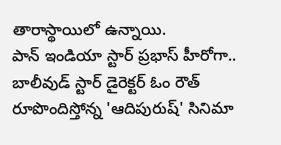తారాస్థాయిలో ఉన్నాయి.
పాన్ ఇండియా స్టార్ ప్రభాస్ హీరోగా.. బాలీవుడ్ స్టార్ డైరెక్టర్ ఓం రౌత్ రూపొందిస్తోన్న 'ఆదిపురుష్' సినిమా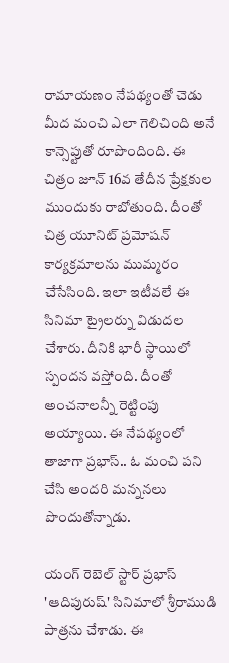రామాయణం నేపథ్యంతో చెడు మీద మంచి ఎలా గెలిచింది అనే కాన్సెప్టుతో రూపొందింది. ఈ చిత్రం జూన్ 16వ తేదీన ప్రేక్షకుల ముందుకు రాబోతుంది. దీంతో చిత్ర యూనిట్ ప్రమోషన్ కార్యక్రమాలను ముమ్మరం చేసేసింది. ఇలా ఇటీవలే ఈ సినిమా ట్రైలర్ను విడుదల చేశారు. దీనికి భారీ స్థాయిలో స్పందన వస్తోంది. దీంతో అంచనాలన్నీ రెట్టింపు అయ్యాయి. ఈ నేపథ్యంలో తాజాగా ప్రభాస్.. ఓ మంచి పని చేసి అందరి మన్ననలు పొందుతోన్నాడు.

యంగ్ రెబెల్ స్టార్ ప్రభాస్ 'ఆదిపురుష్' సినిమాలో శ్రీరాముడి పాత్రను చేశాడు. ఈ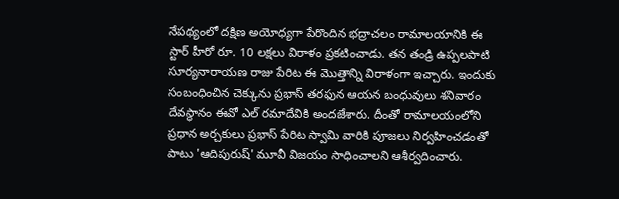నేపథ్యంలో దక్షిణ అయోధ్యగా పేరొందిన భద్రాచలం రామాలయానికి ఈ స్టార్ హీరో రూ. 10 లక్షలు విరాళం ప్రకటించాడు. తన తండ్రి ఉప్పలపాటి సూర్యనారాయణ రాజు పేరిట ఈ మొత్తాన్ని విరాళంగా ఇచ్చారు. ఇందుకు సంబంధించిన చెక్కును ప్రభాస్ తరఫున ఆయన బంధువులు శనివారం దేవస్థానం ఈవో ఎల్ రమాదేవికి అందజేశారు. దీంతో రామాలయంలోని ప్రధాన అర్చకులు ప్రభాస్ పేరిట స్వామి వారికి పూజలు నిర్వహించడంతో పాటు 'ఆదిపురుష్' మూవీ విజయం సాధించాలని ఆశీర్వదించారు.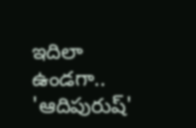ఇదిలా ఉండగా.. 'ఆదిపురుష్'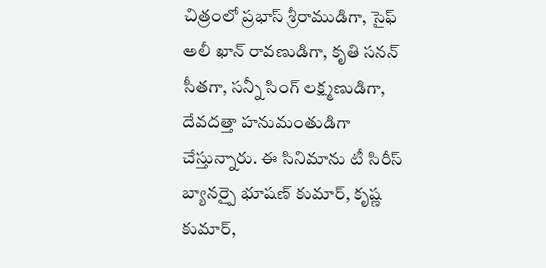చిత్రంలో ప్రభాస్ శ్రీరాముడిగా, సైఫ్ అలీ ఖాన్ రావణుడిగా, కృతి సనన్ సీతగా, సన్నీ సింగ్ లక్ష్మణుడిగా, దేవదత్తా హనుమంతుడిగా చేస్తున్నారు. ఈ సినిమాను టీ సిరీస్ బ్యానర్పై భూషణ్ కుమార్, కృష్ణ కుమార్,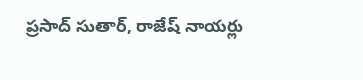ప్రసాద్ సుతార్, రాజేష్ నాయర్లు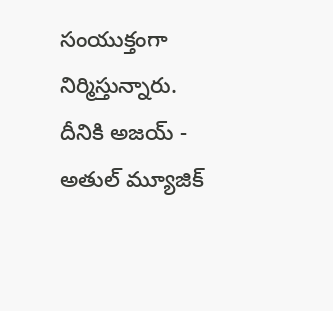సంయుక్తంగా నిర్మిస్తున్నారు. దీనికి అజయ్ - అతుల్ మ్యూజిక్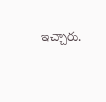ఇచ్చారు.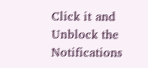Click it and Unblock the Notifications